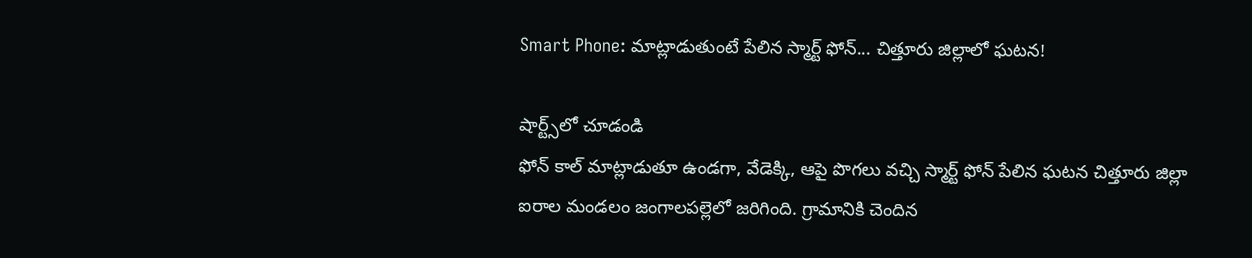Smart Phone: మాట్లాడుతుంటే పేలిన స్మార్ట్ ఫోన్... చిత్తూరు జిల్లాలో ఘటన!

షార్ట్స్‌లో చూడండి
ఫోన్ కాల్ మాట్లాడుతూ ఉండగా, వేడెక్కి, ఆపై పొగలు వచ్చి స్మార్ట్ ఫోన్ పేలిన ఘటన చిత్తూరు జిల్లా ఐరాల మండలం జంగాలపల్లెలో జరిగింది. గ్రామానికి చెందిన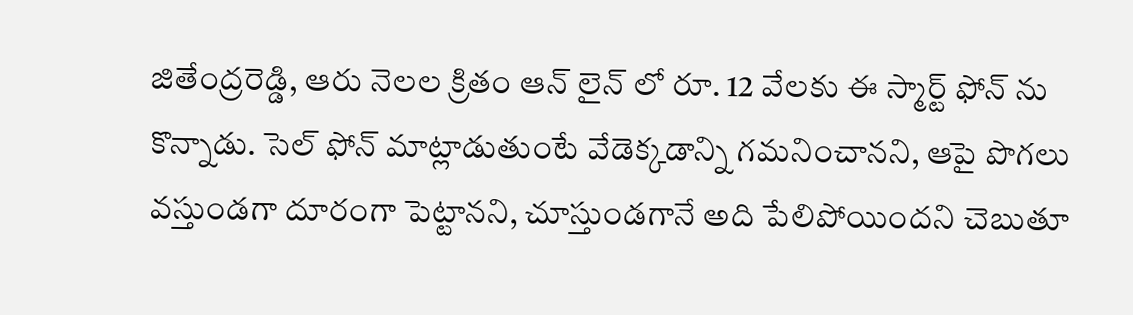జితేంద్రరెడ్డి, ఆరు నెలల క్రితం ఆన్ లైన్ లో రూ. 12 వేలకు ఈ స్మార్ట్ ఫోన్ ను కొన్నాడు. సెల్ ఫోన్ మాట్లాడుతుంటే వేడెక్కడాన్ని గమనించానని, ఆపై పొగలు వస్తుండగా దూరంగా పెట్టానని, చూస్తుండగానే అది పేలిపోయిందని చెబుతూ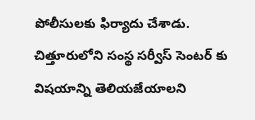పోలీసులకు ఫిర్యాదు చేశాడు. చిత్తూరులోని సంస్థ సర్వీస్ సెంటర్ కు విషయాన్ని తెలియజేయాలని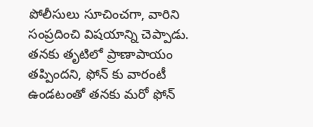పోలీసులు సూచించగా, వారిని సంప్రదించి విషయాన్ని చెప్పాడు. తనకు తృటిలో ప్రాణాపాయం తప్పిందని, ఫోన్ కు వారంటీ ఉండటంతో తనకు మరో ఫోన్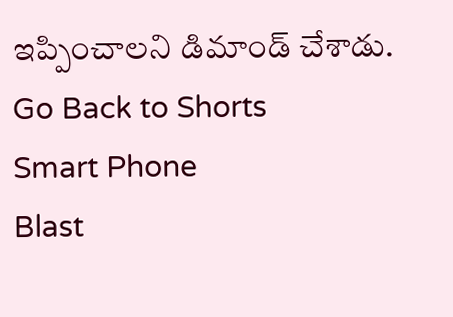ఇప్పించాలని డిమాండ్ చేశాడు.
Go Back to Shorts
Smart Phone
Blast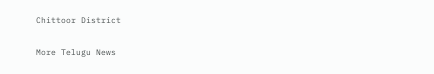Chittoor District

More Telugu News